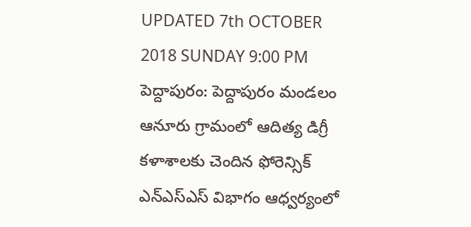UPDATED 7th OCTOBER 2018 SUNDAY 9:00 PM
పెద్దాపురం: పెద్దాపురం మండలం ఆనూరు గ్రామంలో ఆదిత్య డిగ్రీ కళాశాలకు చెందిన ఫోరెన్సిక్ ఎన్ఎస్ఎస్ విభాగం ఆధ్వర్యంలో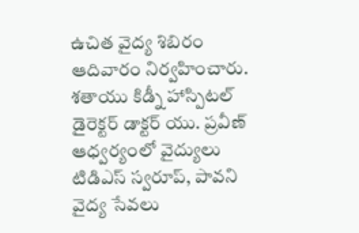ఉచిత వైద్య శిబిరం ఆదివారం నిర్వహించారు. శతాయు కిడ్నీ హాస్పిటల్ డైరెక్టర్ డాక్టర్ యు. ప్రవీణ్ ఆధ్వర్యంలో వైద్యులు టిడిఎస్ స్వరూప్, పావని వైద్య సేవలు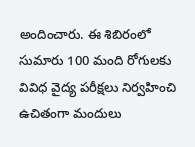అందించారు. ఈ శిబిరంలో సుమారు 100 మంది రోగులకు వివిధ వైద్య పరీక్షలు నిర్వహించి ఉచితంగా మందులు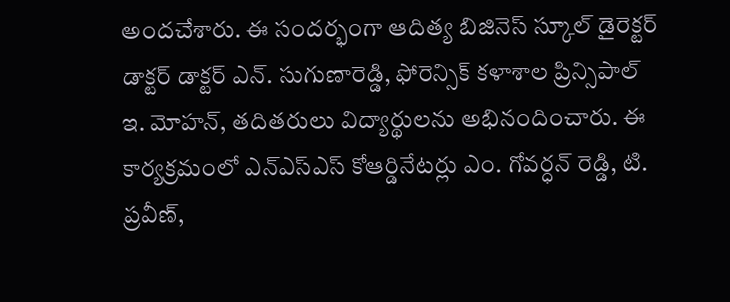అందచేశారు. ఈ సందర్భంగా ఆదిత్య బిజినెస్ స్కూల్ డైరెక్టర్ డాక్టర్ డాక్టర్ ఎన్. సుగుణారెడ్డి, ఫోరెన్సిక్ కళాశాల ప్రిన్సిపాల్ ఇ. మోహన్, తదితరులు విద్యార్థులను అభినందించారు. ఈ కార్యక్రమంలో ఎన్ఎస్ఎస్ కోఆర్డినేటర్లు ఎం. గోవర్ధన్ రెడ్డి, టి. ప్రవీణ్,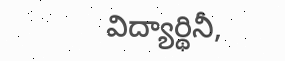విద్యార్థినీ,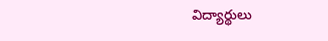విద్యార్థులు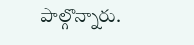పాల్గొన్నారు.